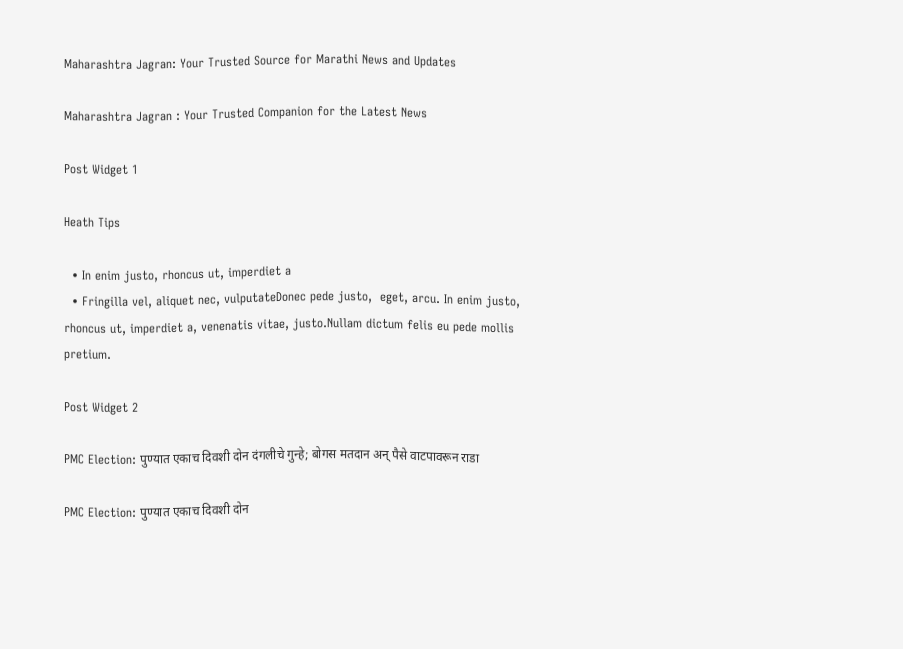Maharashtra Jagran: Your Trusted Source for Marathi News and Updates

Maharashtra Jagran : Your Trusted Companion for the Latest News

Post Widget 1

Heath Tips

  • In enim justo, rhoncus ut, imperdiet a
  • Fringilla vel, aliquet nec, vulputateDonec pede justo,  eget, arcu. In enim justo, rhoncus ut, imperdiet a, venenatis vitae, justo.Nullam dictum felis eu pede mollis pretium.

Post Widget 2

PMC Election: पुण्यात एकाच दिवशी दोन दंगलीचे गुन्हे; बोगस मतदान अन् पैसे वाटपावरून राडा

PMC Election: पुण्यात एकाच दिवशी दोन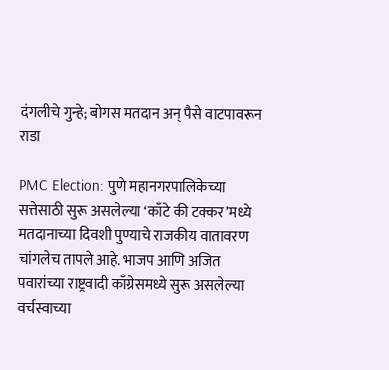दंगलीचे गुन्हे; बोगस मतदान अन् पैसे वाटपावरून राडा

PMC Election: पुणे महानगरपालिकेच्या सत्तेसाठी सुरू असलेल्या ‘काँटे की टक्कर’मध्ये मतदानाच्या दिवशी पुण्याचे राजकीय वातावरण चांगलेच तापले आहे. भाजप आणि अजित पवारांच्या राष्ट्रवादी काँग्रेसमध्ये सुरू असलेल्या वर्चस्वाच्या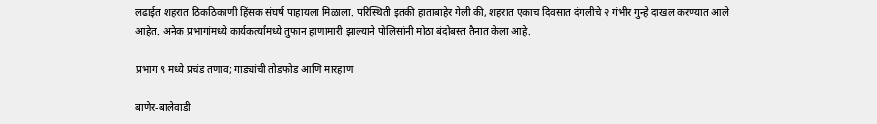लढाईत शहरात ठिकठिकाणी हिंसक संघर्ष पाहायला मिळाला. परिस्थिती इतकी हाताबाहेर गेली की, शहरात एकाच दिवसात दंगलीचे २ गंभीर गुन्हे दाखल करण्यात आले आहेत. अनेक प्रभागांमध्ये कार्यकर्त्यांमध्ये तुफान हाणामारी झाल्याने पोलिसांनी मोठा बंदोबस्त तैनात केला आहे.

प्रभाग ९ मध्ये प्रचंड तणाव; गाड्यांची तोडफोड आणि मारहाण

बाणेर-बालेवाडी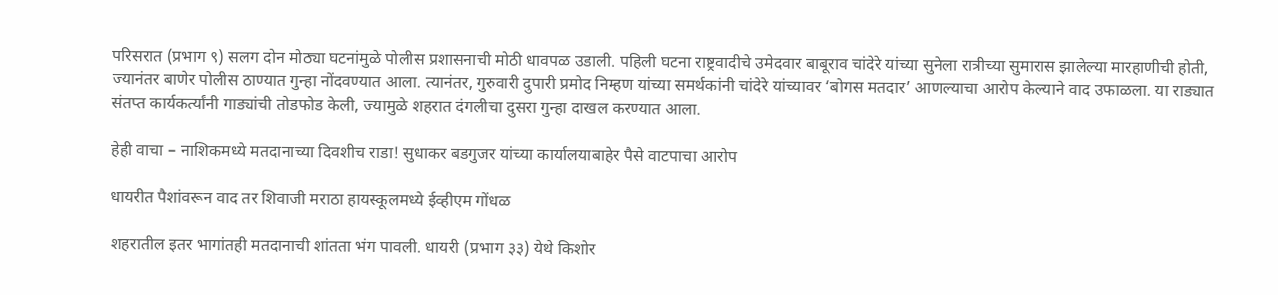परिसरात (प्रभाग ९) सलग दोन मोठ्या घटनांमुळे पोलीस प्रशासनाची मोठी धावपळ उडाली. पहिली घटना राष्ट्रवादीचे उमेदवार बाबूराव चांदेरे यांच्या सुनेला रात्रीच्या सुमारास झालेल्या मारहाणीची होती, ज्यानंतर बाणेर पोलीस ठाण्यात गुन्हा नोंदवण्यात आला. त्यानंतर, गुरुवारी दुपारी प्रमोद निम्हण यांच्या समर्थकांनी चांदेरे यांच्यावर ‘बोगस मतदार’ आणल्याचा आरोप केल्याने वाद उफाळला. या राड्यात संतप्त कार्यकर्त्यांनी गाड्यांची तोडफोड केली, ज्यामुळे शहरात दंगलीचा दुसरा गुन्हा दाखल करण्यात आला.

हेही वाचा – नाशिकमध्ये मतदानाच्या दिवशीच राडा! सुधाकर बडगुजर यांच्या कार्यालयाबाहेर पैसे वाटपाचा आरोप

धायरीत पैशांवरून वाद तर शिवाजी मराठा हायस्कूलमध्ये ईव्हीएम गोंधळ

शहरातील इतर भागांतही मतदानाची शांतता भंग पावली. धायरी (प्रभाग ३३) येथे किशोर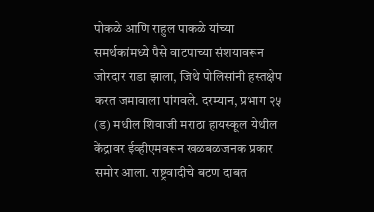पोकळे आणि राहुल पाकळे यांच्या समर्थकांमध्ये पैसे वाटपाच्या संशयावरून जोरदार राडा झाला, जिथे पोलिसांनी हस्तक्षेप करत जमावाला पांगवले. दरम्यान, प्रभाग २५ (ड) मधील शिवाजी मराठा हायस्कूल येथील केंद्रावर ईव्हीएमवरून खळबळजनक प्रकार समोर आला. राष्ट्रवादीचे बटण दाबत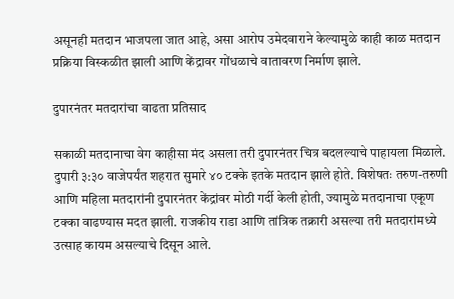असूनही मतदान भाजपला जात आहे, असा आरोप उमेदवाराने केल्यामुळे काही काळ मतदान प्रक्रिया विस्कळीत झाली आणि केंद्रावर गोंधळाचे वातावरण निर्माण झाले.

दुपारनंतर मतदारांचा वाढता प्रतिसाद

सकाळी मतदानाचा वेग काहीसा मंद असला तरी दुपारनंतर चित्र बदलल्याचे पाहायला मिळाले. दुपारी ३:३० वाजेपर्यंत शहरात सुमारे ४० टक्के इतके मतदान झाले होते. विशेषतः तरुण-तरुणी आणि महिला मतदारांनी दुपारनंतर केंद्रांवर मोठी गर्दी केली होती, ज्यामुळे मतदानाचा एकूण टक्का वाढण्यास मदत झाली. राजकीय राडा आणि तांत्रिक तक्रारी असल्या तरी मतदारांमध्ये उत्साह कायम असल्याचे दिसून आले.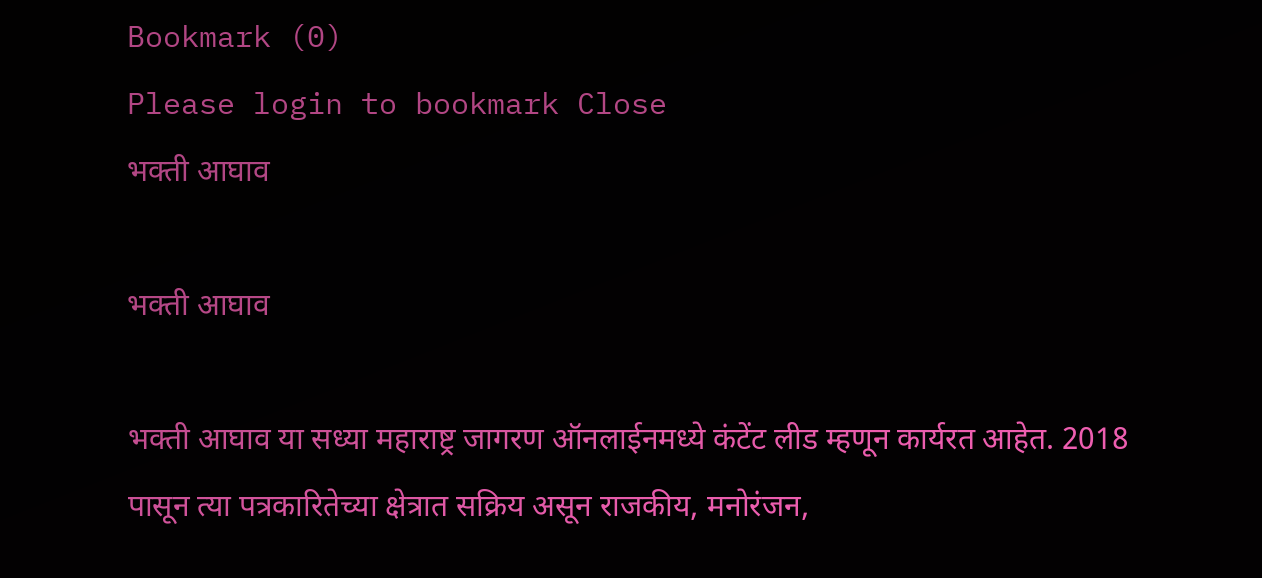Bookmark (0)
Please login to bookmark Close
भक्ती आघाव

भक्ती आघाव

भक्ती आघाव या सध्या महाराष्ट्र जागरण ऑनलाईनमध्ये कंटेंट लीड म्हणून कार्यरत आहेत. 2018 पासून त्या पत्रकारितेच्या क्षेत्रात सक्रिय असून राजकीय, मनोरंजन,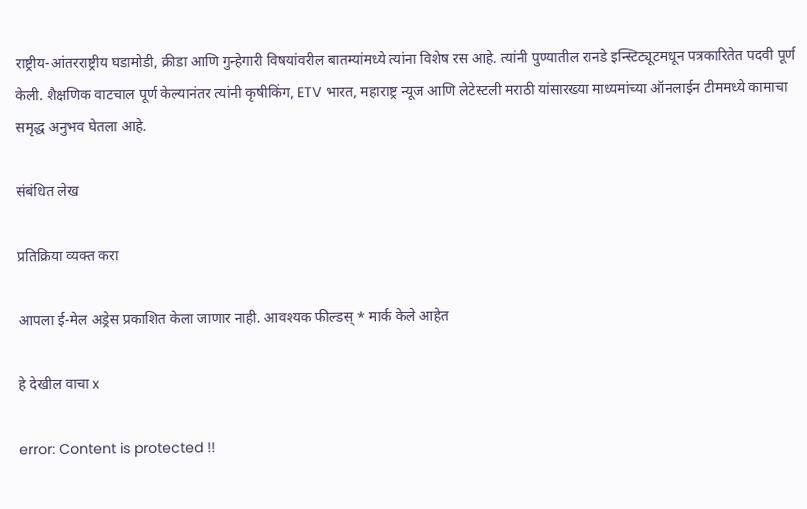राष्ट्रीय-आंतरराष्ट्रीय घडामोडी, क्रीडा आणि गुन्हेगारी विषयांवरील बातम्यांमध्ये त्यांना विशेष रस आहे. त्यांनी पुण्यातील रानडे इन्स्टिट्यूटमधून पत्रकारितेत पदवी पूर्ण केली. शैक्षणिक वाटचाल पूर्ण केल्यानंतर त्यांनी कृषीकिंग, ETV भारत, महाराष्ट्र न्यूज आणि लेटेस्टली मराठी यांसारख्या माध्यमांच्या ऑनलाईन टीममध्ये कामाचा समृद्ध अनुभव घेतला आहे.

संबंधित लेख

प्रतिक्रिया व्यक्त करा

आपला ई-मेल अड्रेस प्रकाशित केला जाणार नाही. आवश्यक फील्डस् * मार्क केले आहेत

हे देखील वाचा x

error: Content is protected !!